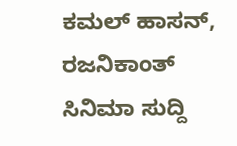ಕಮಲ್ ಹಾಸನ್, ರಜನಿಕಾಂತ್
ಸಿನಿಮಾ ಸುದ್ದಿ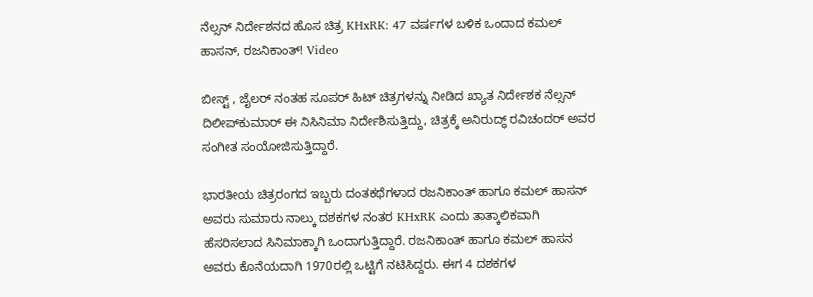ನೆಲ್ಸನ್ ನಿರ್ದೇಶನದ ಹೊಸ ಚಿತ್ರ KHxRK: 47 ವರ್ಷಗಳ ಬಳಿಕ ಒಂದಾದ ಕಮಲ್ ಹಾಸನ್, ರಜನಿಕಾಂತ್! Video

ಬೀಸ್ಟ್ , ಜೈಲರ್ ನಂತಹ ಸೂಪರ್ ಹಿಟ್ ಚಿತ್ರಗಳನ್ನು ನೀಡಿದ ಖ್ಯಾತ ನಿರ್ದೇಶಕ ನೆಲ್ಸನ್ ದಿಲೀಪ್‌ಕುಮಾರ್ ಈ ನಿಸಿನಿಮಾ ನಿರ್ದೇಶಿಸುತ್ತಿದ್ದು, ಚಿತ್ರಕ್ಕೆ ಅನಿರುದ್ಧ್ ರವಿಚಂದರ್ ಅವರ ಸಂಗೀತ ಸಂಯೋಜಿಸುತ್ತಿದ್ದಾರೆ.

ಭಾರತೀಯ ಚಿತ್ರರಂಗದ ಇಬ್ಬರು ದಂತಕಥೆಗಳಾದ ರಜನಿಕಾಂತ್ ಹಾಗೂ ಕಮಲ್ ಹಾಸನ್ ಅವರು ಸುಮಾರು ನಾಲ್ಕು ದಶಕಗಳ ನಂತರ KHxRK ಎಂದು ತಾತ್ಕಾಲಿಕವಾಗಿ ಹೆಸರಿಸಲಾದ ಸಿನಿಮಾಕ್ಕಾಗಿ ಒಂದಾಗುತ್ತಿದ್ದಾರೆ. ರಜನಿಕಾಂತ್ ಹಾಗೂ ಕಮಲ್ ಹಾಸನ ಅವರು ಕೊನೆಯದಾಗಿ 1970ರಲ್ಲಿ ಒಟ್ಟಿಗೆ ನಟಿಸಿದ್ದರು. ಈಗ 4 ದಶಕಗಳ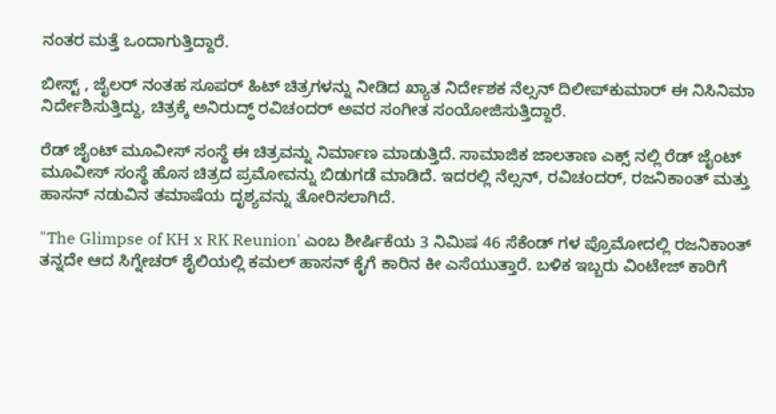ನಂತರ ಮತ್ತೆ ಒಂದಾಗುತ್ತಿದ್ದಾರೆ.

ಬೀಸ್ಟ್ , ಜೈಲರ್ ನಂತಹ ಸೂಪರ್ ಹಿಟ್ ಚಿತ್ರಗಳನ್ನು ನೀಡಿದ ಖ್ಯಾತ ನಿರ್ದೇಶಕ ನೆಲ್ಸನ್ ದಿಲೀಪ್‌ಕುಮಾರ್ ಈ ನಿಸಿನಿಮಾ ನಿರ್ದೇಶಿಸುತ್ತಿದ್ದು, ಚಿತ್ರಕ್ಕೆ ಅನಿರುದ್ಧ್ ರವಿಚಂದರ್ ಅವರ ಸಂಗೀತ ಸಂಯೋಜಿಸುತ್ತಿದ್ದಾರೆ.

ರೆಡ್ ಜೈಂಟ್ ಮೂವೀಸ್ ಸಂಸ್ಥೆ ಈ ಚಿತ್ರವನ್ನು ನಿರ್ಮಾಣ ಮಾಡುತ್ತಿದೆ. ಸಾಮಾಜಿಕ ಜಾಲತಾಣ ಎಕ್ಸ್ ನಲ್ಲಿ ರೆಡ್ ಜೈಂಟ್ ಮೂವೀಸ್ ಸಂಸ್ಥೆ ಹೊಸ ಚಿತ್ರದ ಪ್ರಮೋವನ್ನು ಬಿಡುಗಡೆ ಮಾಡಿದೆ. ಇದರಲ್ಲಿ ನೆಲ್ಸನ್, ರವಿಚಂದರ್, ರಜನಿಕಾಂತ್ ಮತ್ತು ಹಾಸನ್ ನಡುವಿನ ತಮಾಷೆಯ ದೃಶ್ಯವನ್ನು ತೋರಿಸಲಾಗಿದೆ.

"The Glimpse of KH x RK Reunion' ಎಂಬ ಶೀರ್ಷಿಕೆಯ 3 ನಿಮಿಷ 46 ಸೆಕೆಂಡ್ ಗಳ ಪ್ರೊಮೋದಲ್ಲಿ ರಜನಿಕಾಂತ್ ತನ್ನದೇ ಆದ ಸಿಗ್ನೇಚರ್ ಶೈಲಿಯಲ್ಲಿ ಕಮಲ್ ಹಾಸನ್ ಕೈಗೆ ಕಾರಿನ ಕೀ ಎಸೆಯುತ್ತಾರೆ. ಬಳಿಕ ಇಬ್ಬರು ವಿಂಟೇಜ್ ಕಾರಿಗೆ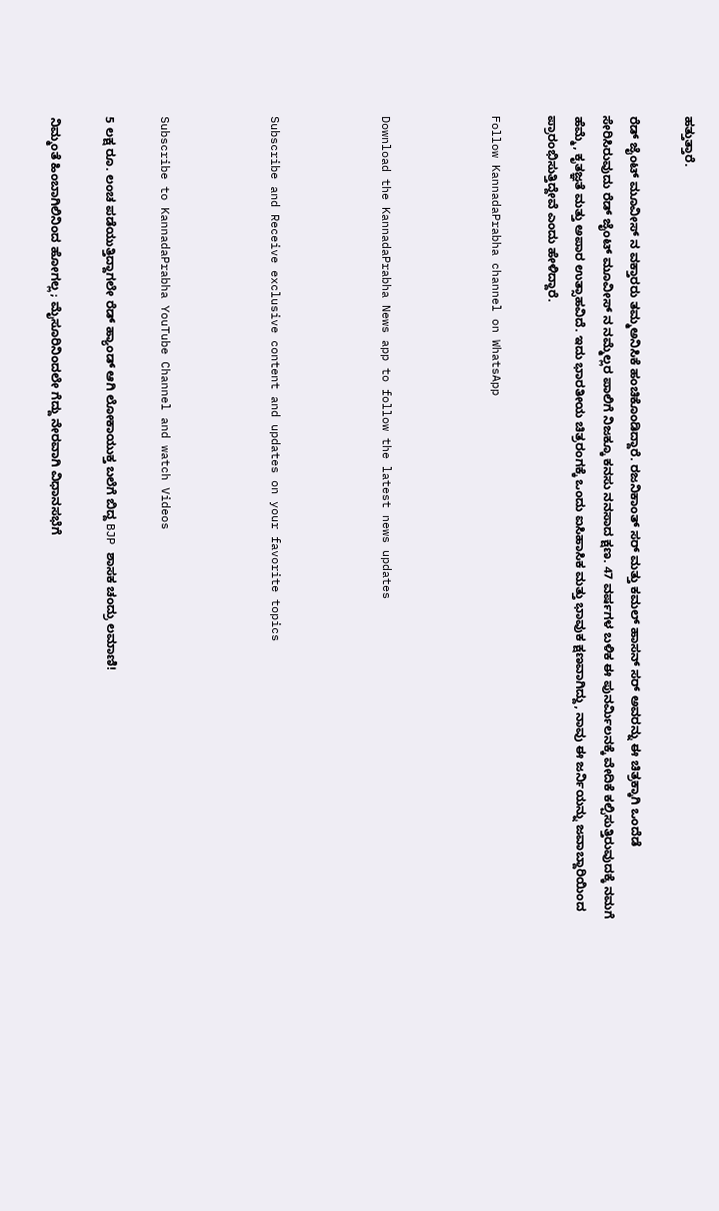ಹತ್ತುತ್ತಾರೆ.

ರೆಡ್ ಜೈಂಟ್ ಮೂವೀಸ್ ನ ವಕ್ತಾರರು ತಮ್ಮಅನಿಸಿಕೆ ಹಂಚಿಕೊಂಡಿದ್ದಾರೆ. ರಜನಿಕಾಂತ್ ಸರ್ ಮತ್ತು ಕಮಲ್ ಹಾಸನ್ ಸರ್ ಅವರನ್ನು ಈ ಚಿತ್ರಕ್ಕಾಗಿ ಒಂದೆಡೆ ಸೇರಿಸಿರುವುದು ರೆಡ್ ಜೈಂಟ್ ಮೂವೀಸ್ ನ ನಮ್ಮೆಲ್ಲರ ಪಾಲಿಗೆ ನಿಜಕ್ಕೂ ಕನಸು ನನಸಾದ ಕ್ಷಣ. 47 ವರ್ಷಗಳ ಬಳಿಕ ಈ ಪುನರ್ಮಿಲನಕ್ಕೆ ವೇದಿಕೆ ಕಲ್ಪಿಸುತ್ತಿರುವುದಕ್ಕೆ ನಮಗೆ ಹೆಮ್ಮೆ, ಕೃತಜ್ಞತೆ ಮತ್ತು ಅಪಾರ ಉತ್ಸಾಹವಿದೆ. ಇದು ಭಾರತೀಯ ಚಿತ್ರರಂಗಕ್ಕೆ ಒಂದು ಐಸಿಹಾಸಿಕ ಮತ್ತು ಭಾವುಕ ಕ್ಷಣವಾಗಿದ್ದು, ನಾವು ಈ ಜರ್ನಿಯನ್ನು ಜವಾಬ್ದಾರಿಯಿಂದ ಪ್ರಾರಂಭಿಸುತ್ತಿದ್ದೇವೆ ಎಂದು ಹೇಳಿದ್ದಾರೆ.

Follow KannadaPrabha channel on WhatsApp



Download the KannadaPrabha News app to follow the latest news updates



Subscribe and Receive exclusive content and updates on your favorite topics



Subscribe to KannadaPrabha YouTube Channel and watch Videos

5 ಲಕ್ಷ ರೂ. ಲಂಚ ಪಡೆಯುತ್ತಿದ್ದಾಗಲೇ ರೆಡ್ ಹ್ಯಾಂಡ್ ಆಗಿ ಲೋಕಾಯುಕ್ತ ಬಲೆಗೆ ಬಿದ್ದ BJP ಶಾಸಕ ಚಂದ್ರು ಲಮಾಣಿ!

ನಿಮ್ಮಂತೆ ಹಿಂಬಾಗಿಲಿನಿಂದ ಹೋಗಲ್ಲ; ಮೈಸೂರಿನಿಂದಲೇ ಗೆದ್ದು ನೇರವಾಗಿ ವಿಧಾನಸಭೆಗೆ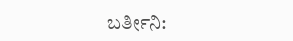ಬರ್ತೀನಿ: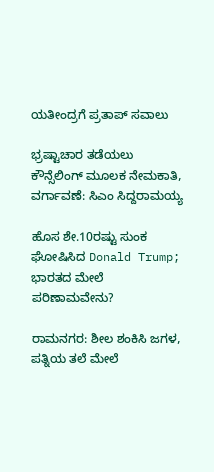ಯತೀಂದ್ರಗೆ ಪ್ರತಾಪ್ ಸವಾಲು

ಭ್ರಷ್ಟಾಚಾರ ತಡೆಯಲು ಕೌನ್ಸೆಲಿಂಗ್ ಮೂಲಕ ನೇಮಕಾತಿ, ವರ್ಗಾವಣೆ: ಸಿಎಂ ಸಿದ್ದರಾಮಯ್ಯ

ಹೊಸ ಶೇ.10ರಷ್ಟು ಸುಂಕ ಘೋಷಿಸಿದ Donald Trump; ಭಾರತದ ಮೇಲೆ ಪರಿಣಾಮವೇನು?

ರಾಮನಗರ: ಶೀಲ ಶಂಕಿಸಿ ಜಗಳ, ಪತ್ನಿಯ ತಲೆ ಮೇಲೆ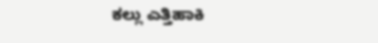ಕಲ್ಲು ಎತ್ತಿಹಾಕಿ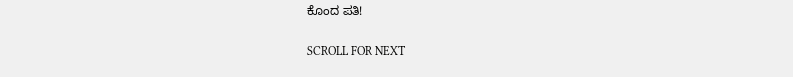ಕೊಂದ ಪತಿ!

SCROLL FOR NEXT